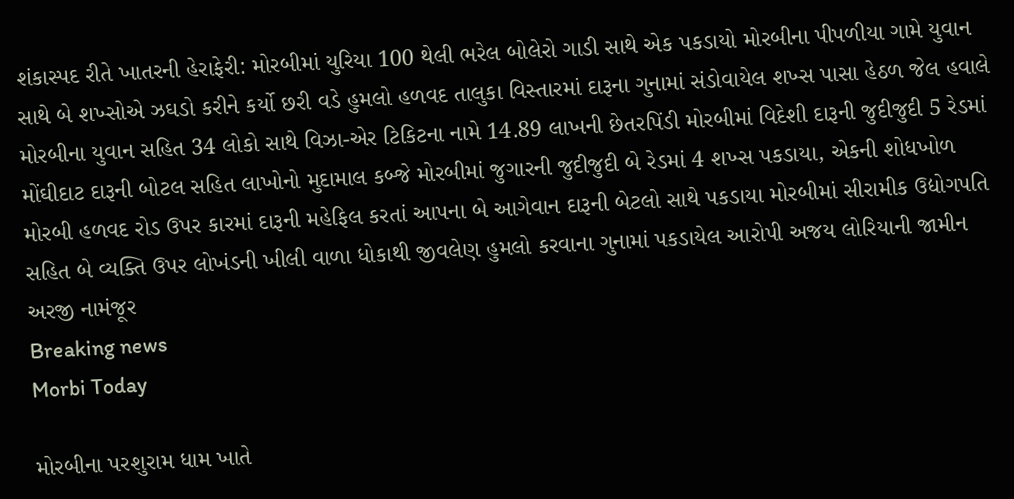શંકાસ્પદ રીતે ખાતરની હેરાફેરી: મોરબીમાં યુરિયા 100 થેલી ભરેલ બોલેરો ગાડી સાથે એક પકડાયો મોરબીના પીપળીયા ગામે યુવાન સાથે બે શખ્સોએ ઝઘડો કરીને કર્યો છરી વડે હુમલો હળવદ તાલુકા વિસ્તારમાં દારૂના ગુનામાં સંડોવાયેલ શખ્સ પાસા હેઠળ જેલ હવાલે મોરબીના યુવાન સહિત 34 લોકો સાથે વિઝા-એર ટિકિટના નામે 14.89 લાખની છેતરપિંડી મોરબીમાં વિદેશી દારૂની જુદીજુદી 5 રેડમાં મોંઘીદાટ દારૂની બોટલ સહિત લાખોનો મુદામાલ કબ્જે મોરબીમાં જુગારની જુદીજુદી બે રેડમાં 4 શખ્સ પકડાયા, એકની શોધખોળ મોરબી હળવદ રોડ ઉપર કારમાં દારૂની મહેફિલ કરતાં આપના બે આગેવાન દારૂની બેટલો સાથે પકડાયા મોરબીમાં સીરામીક ઉદ્યોગપતિ સહિત બે વ્યક્તિ ઉપર લોખંડની ખીલી વાળા ધોકાથી જીવલેણ હુમલો કરવાના ગુનામાં પકડાયેલ આરોપી અજય લોરિયાની જામીન અરજી નામંજૂર
Breaking news
Morbi Today

મોરબીના પરશુરામ ધામ ખાતે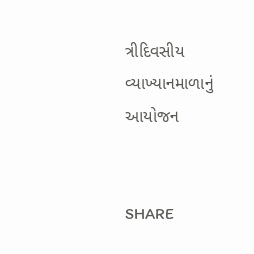ત્રીદિવસીય વ્યાખ્યાનમાળાનું આયોજન


SHARE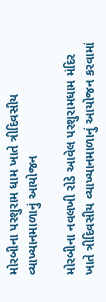મોરબીના પરશુરામ ધામ ખાતે ત્રીદિવસીય વ્યાખ્યાનમાળાનું આયોજન

મોરબીના નવલખી રોડે આવેલ પરશુરામધામ મંદિર ખાતે ત્રીદિવસીય વ્યાખ્યાનમાળાનું આયોજન કરવામાં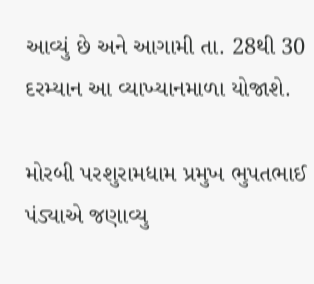આવ્યું છે અને આગામી તા. 28થી 30 દરમ્યાન આ વ્યાખ્યાનમાળા યોજાશે.

મોરબી પરશુરામધામ પ્રમુખ ભુપતભાઈ પંડ્યાએ જણાવ્યુ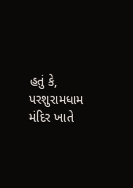હતું કે, પરશુરામધામ મંદિર ખાતે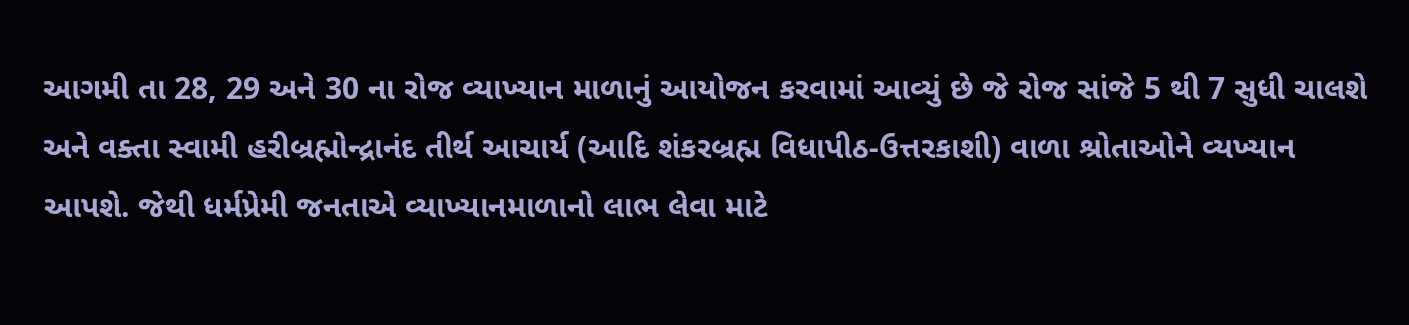આગમી તા 28, 29 અને 30 ના રોજ વ્યાખ્યાન માળાનું આયોજન કરવામાં આવ્યું છે જે રોજ સાંજે 5 થી 7 સુધી ચાલશે અને વક્તા સ્વામી હરીબ્રહ્મોન્દ્રાનંદ તીર્થ આચાર્ય (આદિ શંકરબ્રહ્મ વિધાપીઠ-ઉત્તરકાશી) વાળા શ્રોતાઓને વ્યખ્યાન આપશે. જેથી ધર્મપ્રેમી જનતાએ વ્યાખ્યાનમાળાનો લાભ લેવા માટે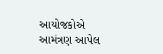આયોજકોએ આમંત્રણ આપેલ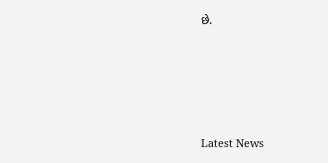છે.






Latest News